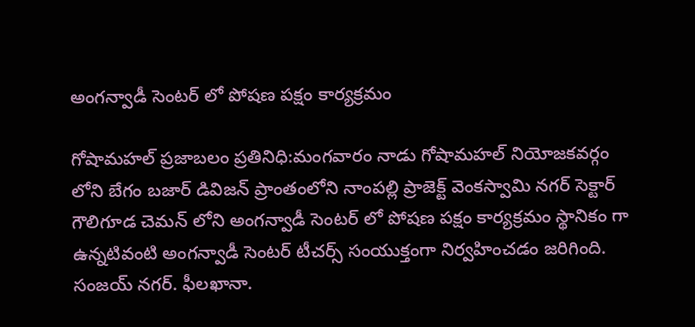అంగన్వాడీ సెంటర్‌ లో పోషణ పక్షం కార్యక్రమం

గోషామహల్‌ ప్రజాబలం ప్రతినిధి:మంగవారం నాడు గోషామహల్‌ నియోజకవర్గం లోని బేగం బజార్‌ డివిజన్‌ ప్రాంతంలోని నాంపల్లి ప్రాజెక్ట్‌ వెంకస్వామి నగర్‌ సెక్టార్‌ గౌలిగూడ చెమన్‌ లోని అంగన్వాడీ సెంటర్‌ లో పోషణ పక్షం కార్యక్రమం స్థానికం గా ఉన్నటివంటి అంగన్వాడీ సెంటర్‌ టీచర్స్‌ సంయుక్తంగా నిర్వహించడం జరిగింది. సంజయ్‌ నగర్‌. ఫీలఖానా.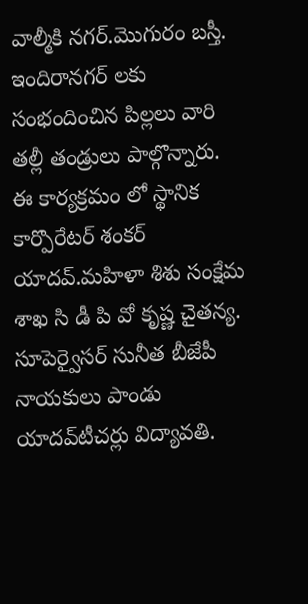వాల్మీకి నగర్‌.మొగురం బస్తీ. ఇందిరానగర్‌ లకు సంభందించిన పిల్లలు వారి తల్లీ తండ్రులు పాల్గొన్నారు. ఈ కార్యక్రమం లో స్థానిక కార్పొరేటర్‌ శంకర్‌ యాదవ్‌.మహిళా శిశు సంక్షేమ శాఖ సి డీ పి వో కృష్ణ చైతన్య. సూపెర్వైసర్‌ సునీత బీజేపీ నాయకులు పాండు యాదవ్‌టీచర్లు విద్యావతి.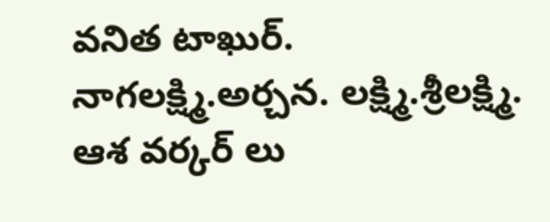వనిత టాఖుర్‌. నాగలక్ష్మి.అర్చన. లక్ష్మి.శ్రీలక్ష్మి. ఆశ వర్కర్‌ లు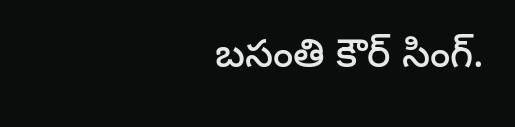బసంతి కౌర్‌ సింగ్‌.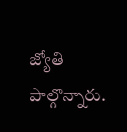జ్యోతి పాల్గొన్నారు.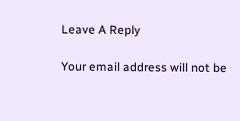Leave A Reply

Your email address will not be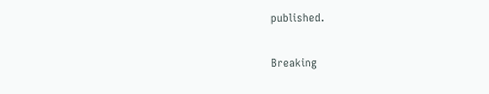published.

Breaking